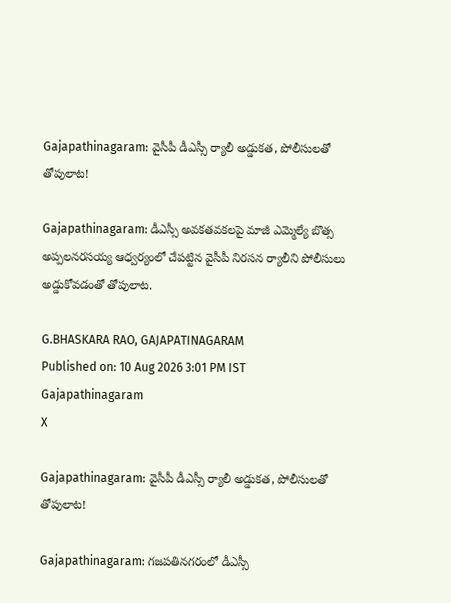Gajapathinagaram: వైసీపీ డీఎస్సీ ర్యాలీ అడ్డుకత, పోలీసులతో తోపులాట!

Gajapathinagaram: డీఎస్సీ అవకతవకలపై మాజీ ఎమ్మెల్యే బొత్స అప్పలనరసయ్య ఆధ్వర్యంలో చేపట్టిన వైసీపీ నిరసన ర్యాలీని పోలీసులు అడ్డుకోవడంతో తోపులాట.

G.BHASKARA RAO, GAJAPATINAGARAM
Published on: 10 Aug 2026 3:01 PM IST
Gajapathinagaram
X

Gajapathinagaram: వైసీపీ డీఎస్సీ ర్యాలీ అడ్డుకత, పోలీసులతో తోపులాట!

Gajapathinagaram: గజపతినగరంలో డీఎస్సీ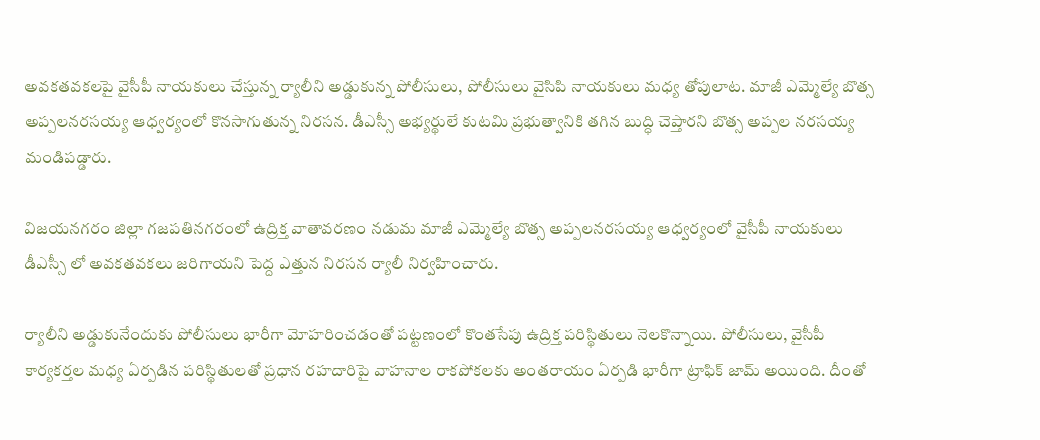అవకతవకలపై వైసీపీ నాయకులు చేస్తున్న ర్యాలీని అడ్డుకున్న పోలీసులు, పోలీసులు వైసిపి నాయకులు మధ్య తోపులాట. మాజీ ఎమ్మెల్యే బొత్స అప్పలనరసయ్య ఆధ్వర్యంలో కొనసాగుతున్న నిరసన. డీఎస్సీ అభ్యర్థులే కుటమి ప్రభుత్వానికి తగిన బుద్ధి చెప్తారని బొత్స అప్పల నరసయ్య మండిపడ్డారు.

విజయనగరం జిల్లా గజపతినగరంలో ఉద్రిక్త వాతావరణం నడుమ మాజీ ఎమ్మెల్యే బొత్స అప్పలనరసయ్య ఆధ్వర్యంలో వైసీపీ నాయకులు డీఎస్సీ లో అవకతవకలు జరిగాయని పెద్ద ఎత్తున నిరసన ర్యాలీ నిర్వహించారు.

ర్యాలీని అడ్డుకునేందుకు పోలీసులు భారీగా మోహరించడంతో పట్టణంలో కొంతసేపు ఉద్రిక్త పరిస్థితులు నెలకొన్నాయి. పోలీసులు, వైసీపీ కార్యకర్తల మధ్య ఏర్పడిన పరిస్థితులతో ప్రధాన రహదారిపై వాహనాల రాకపోకలకు అంతరాయం ఏర్పడి భారీగా ట్రాఫిక్ జామ్ అయింది. దీంతో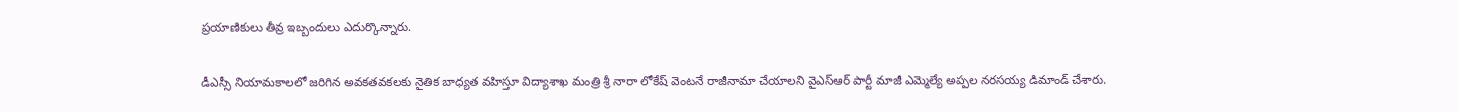ప్రయాణికులు తీవ్ర ఇబ్బందులు ఎదుర్కొన్నారు.

డీఎస్సీ నియామకాలలో జరిగిన అవకతవకలకు నైతిక బాధ్యత వహిస్తూ విద్యాశాఖ మంత్రి శ్రీ నారా లోకేష్ వెంటనే రాజీనామా చేయాలని వైఎస్ఆర్ పార్టీ మాజీ ఎమ్మెల్యే అప్పల నరసయ్య డిమాండ్ చేశారు.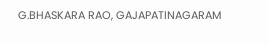G.BHASKARA RAO, GAJAPATINAGARAM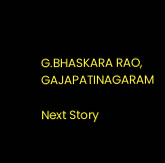G.BHASKARA RAO, GAJAPATINAGARAM

Next Story